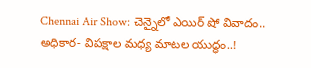Chennai Air Show: చెన్నైలో ఎయిర్ షో వివాదం.. అధికార- విపక్షాల మధ్య మాటల యుద్ధం..!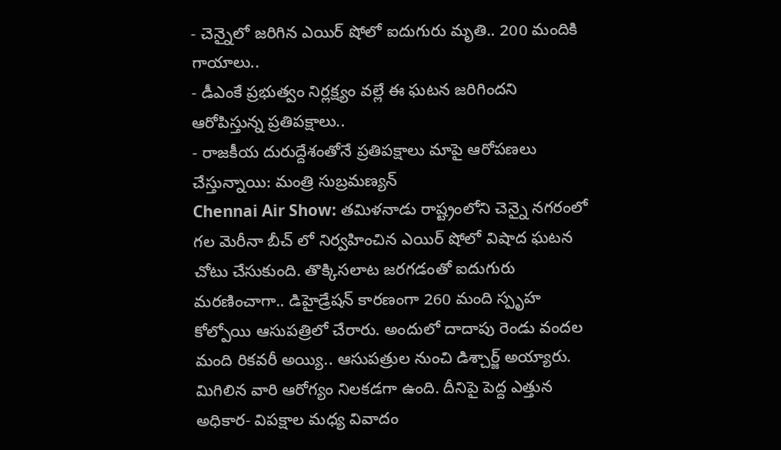- చెన్నైలో జరిగిన ఎయిర్ షోలో ఐదుగురు మృతి.. 200 మందికి గాయాలు..
- డీఎంకే ప్రభుత్వం నిర్లక్ష్యం వల్లే ఈ ఘటన జరిగిందని ఆరోపిస్తున్న ప్రతిపక్షాలు..
- రాజకీయ దురుద్దేశంతోనే ప్రతిపక్షాలు మాపై ఆరోపణలు చేస్తున్నాయి: మంత్రి సుబ్రమణ్యన్
Chennai Air Show: తమిళనాడు రాష్ట్రంలోని చెన్నై నగరంలో గల మెరీనా బీచ్ లో నిర్వహించిన ఎయిర్ షోలో విషాద ఘటన చోటు చేసుకుంది. తొక్కిసలాట జరగడంతో ఐదుగురు మరణించాగా.. డిహైడ్రేషన్ కారణంగా 260 మంది స్పృహ కోల్పోయి ఆసుపత్రిలో చేరారు. అందులో దాదాపు రెండు వందల మంది రికవరీ అయ్యి.. ఆసుపత్రుల నుంచి డిశ్చార్జ్ అయ్యారు. మిగిలిన వారి ఆరోగ్యం నిలకడగా ఉంది. దీనిపై పెద్ద ఎత్తున అధికార- విపక్షాల మధ్య వివాదం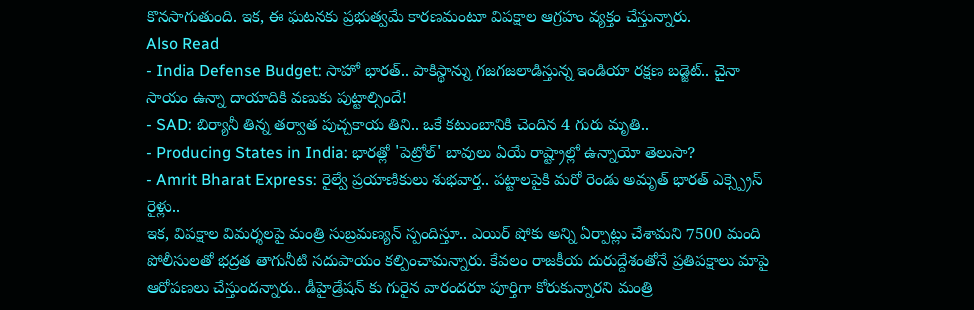కొనసాగుతుంది. ఇక, ఈ ఘటనకు ప్రభుత్వమే కారణమంటూ విపక్షాల ఆగ్రహం వ్యక్తం చేస్తున్నారు.
Also Read
- India Defense Budget: సాహో భారత్.. పాకిస్థాన్ను గజగజలాడిస్తున్న ఇండియా రక్షణ బడ్జెట్.. చైనా సాయం ఉన్నా దాయాదికి వణుకు పుట్టాల్సిందే!
- SAD: బిర్యానీ తిన్న తర్వాత పుచ్చకాయ తిని.. ఒకే కటుంబానికి చెందిన 4 గురు మృతి..
- Producing States in India: భారత్లో 'పెట్రోల్' బావులు ఏయే రాష్ట్రాల్లో ఉన్నాయో తెలుసా?
- Amrit Bharat Express: రైల్వే ప్రయాణికులు శుభవార్త.. పట్టాలపైకి మరో రెండు అమృత్ భారత్ ఎక్స్ప్రెస్ రైళ్లు..
ఇక, విపక్షాల విమర్శలపై మంత్రి సుబ్రమణ్యన్ స్పందిస్తూ.. ఎయిర్ షోకు అన్ని ఏర్పాట్లు చేశామని 7500 మంది పోలీసులతో భద్రత తాగునీటి సదుపాయం కల్పించామన్నారు. కేవలం రాజకీయ దురుద్దేశంతోనే ప్రతిపక్షాలు మాపై ఆరోపణలు చేస్తుందన్నారు.. డీహైడ్రేషన్ కు గురైన వారందరూ పూర్తిగా కోరుకున్నారని మంత్రి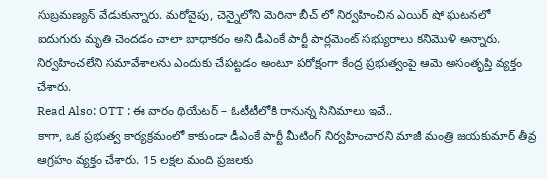సుబ్రమణ్యన్ వేడుకున్నారు. మరోవైపు, చెన్నైలోని మెరినా బీచ్ లో నిర్వహించిన ఎయిర్ షో ఘటనలో ఐదుగురు మృతి చెందడం చాలా బాధాకరం అని డీఎంకే పార్టీ పార్లమెంట్ సభ్యురాలు కనిమొళి అన్నారు. నిర్వహించలేని సమావేశాలను ఎందుకు చేపట్టడం అంటూ పరోక్షంగా కేంద్ర ప్రభుత్వంపై ఆమె అసంతృప్తి వ్యక్తం చేశారు.
Read Also: OTT : ఈ వారం థియేటర్ – ఓటీటీలోకి రానున్న సినిమాలు ఇవే..
కాగా, ఒక ప్రభుత్వ కార్యక్రమంలో కాకుండా డీఎంకే పార్టీ మీటింగ్ నిర్వహించారని మాజీ మంత్రి జయకుమార్ తీవ్ర ఆగ్రహం వ్యక్తం చేశారు. 15 లక్షల మంది ప్రజలకు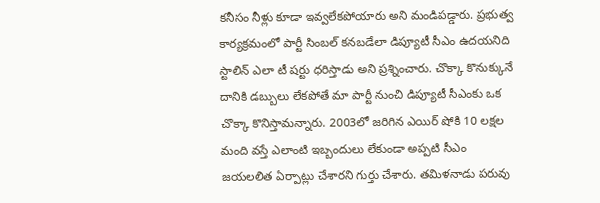కనీసం నీళ్లు కూడా ఇవ్వలేకపోయారు అని మండిపడ్డారు. ప్రభుత్వ కార్యక్రమంలో పార్టీ సింబల్ కనబడేలా డిప్యూటీ సీఎం ఉదయనిది స్టాలిన్ ఎలా టీ షర్టు ధరిస్తాడు అని ప్రశ్నించారు. చొక్కా కొనుక్కునే దానికి డబ్బులు లేకపోతే మా పార్టీ నుంచి డిప్యూటీ సీఎంకు ఒక చొక్కా కొనిస్తామన్నారు. 2003లో జరిగిన ఎయిర్ షోకి 10 లక్షల మంది వస్తే ఎలాంటి ఇబ్బందులు లేకుండా అప్పటి సీఎం జయలలిత ఏర్పాట్లు చేశారని గుర్తు చేశారు. తమిళనాడు పరువు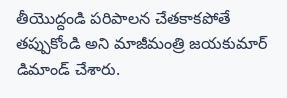తీయొద్దండి పరిపాలన చేతకాకపోతే తప్పుకోండి అని మాజీమంత్రి జయకుమార్ డిమాండ్ చేశారు.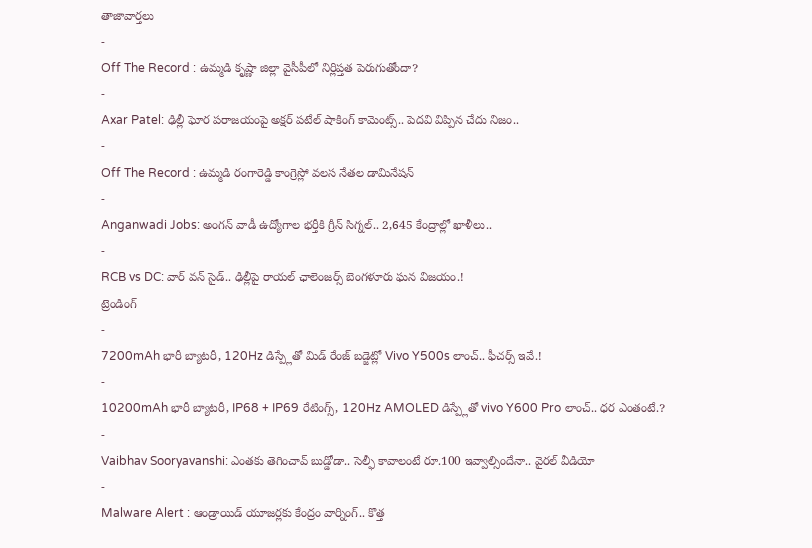తాజావార్తలు
-
Off The Record : ఉమ్మడి కృష్ణా జిల్లా వైసీపీలో నిర్లిప్తత పెరుగుతోందా?
-
Axar Patel: ఢిల్లీ ఘోర పరాజయంపై అక్షర్ పటేల్ షాకింగ్ కామెంట్స్.. పెదవి విప్పిన చేదు నిజం..
-
Off The Record : ఉమ్మడి రంగారెడ్డి కాంగ్రెస్లో వలస నేతల డామినేషన్
-
Anganwadi Jobs: అంగన్ వాడీ ఉద్యోగాల భర్తీకి గ్రీన్ సిగ్నల్.. 2,645 కేంద్రాల్లో ఖాళీలు..
-
RCB vs DC: వార్ వన్ సైడ్.. ఢిల్లీపై రాయల్ ఛాలెంజర్స్ బెంగళూరు ఘన విజయం.!
ట్రెండింగ్
-
7200mAh భారీ బ్యాటరీ, 120Hz డిస్ప్లేతో మిడ్ రేంజ్ బడ్జెట్లో Vivo Y500s లాంచ్.. ఫీచర్స్ ఇవే.!
-
10200mAh భారీ బ్యాటరీ, IP68 + IP69 రేటింగ్స్, 120Hz AMOLED డిస్ప్లేతో vivo Y600 Pro లాంచ్.. ధర ఎంతంటే.?
-
Vaibhav Sooryavanshi: ఎంతకు తెగించావ్ బుడ్డోడా.. సెల్ఫీ కావాలంటే రూ.100 ఇవ్వాల్సిందేనా.. వైరల్ వీడియో
-
Malware Alert : ఆండ్రాయిడ్ యూజర్లకు కేంద్రం వార్నింగ్.. కొత్త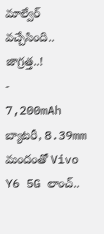మాల్వేర్ వచ్చేసింది.. జాగ్రత్త..!
-
7,200mAh బ్యాటరీ, 8.39mm మందంతో Vivo Y6 5G లాంచ్..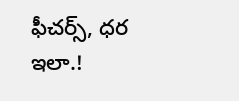ఫీచర్స్, ధర ఇలా.!